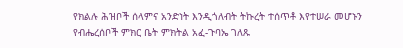የክልሉ ሕዝቦች ሰላምና አንድነት እንዲጎለብት ትኩረት ተሰጥቶ እየተሠራ መሆኑን የብሔረሰቦች ምክር ቤት ምክትል አፈ-ጉባኤ ገለጹ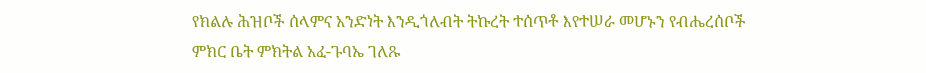የክልሉ ሕዝቦች ሰላምና አንድነት እንዲጎለብት ትኩረት ተሰጥቶ እየተሠራ መሆኑን የብሔረሰቦች ምክር ቤት ምክትል አፈ-ጉባኤ ገለጹ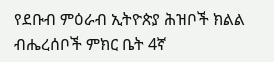የደቡብ ምዕራብ ኢትዮጵያ ሕዝቦች ክልል ብሔረሰቦች ምክር ቤት 4ኛ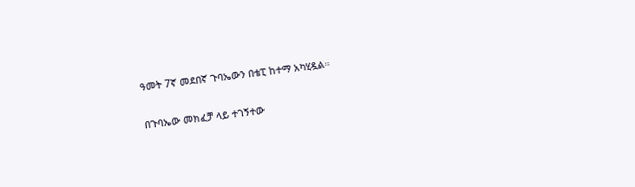ዓመት 7ኛ መደበኛ ጉባኤውን በቴፒ ከተማ አካሂዷል።

በጉባኤው መክፈቻ ላይ ተገኝተው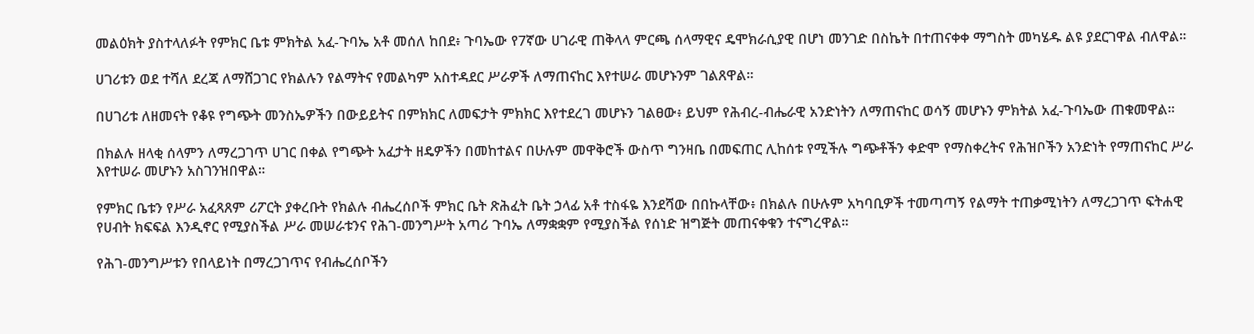መልዕክት ያስተላለፉት የምክር ቤቱ ምክትል አፈ-ጉባኤ አቶ መሰለ ከበደ፥ ጉባኤው የ7ኛው ሀገራዊ ጠቅላላ ምርጫ ሰላማዊና ዴሞክራሲያዊ በሆነ መንገድ በስኬት በተጠናቀቀ ማግስት መካሄዱ ልዩ ያደርገዋል ብለዋል።

ሀገሪቱን ወደ ተሻለ ደረጃ ለማሸጋገር የክልሉን የልማትና የመልካም አስተዳደር ሥራዎች ለማጠናከር እየተሠራ መሆኑንም ገልጸዋል።

በሀገሪቱ ለዘመናት የቆዩ የግጭት መንስኤዎችን በውይይትና በምክክር ለመፍታት ምክክር እየተደረገ መሆኑን ገልፀው፥ ይህም የሕብረ-ብሔራዊ አንድነትን ለማጠናከር ወሳኝ መሆኑን ምክትል አፈ-ጉባኤው ጠቁመዋል።

በክልሉ ዘላቂ ሰላምን ለማረጋገጥ ሀገር በቀል የግጭት አፈታት ዘዴዎችን በመከተልና በሁሉም መዋቅሮች ውስጥ ግንዛቤ በመፍጠር ሊከሰቱ የሚችሉ ግጭቶችን ቀድሞ የማስቀረትና የሕዝቦችን አንድነት የማጠናከር ሥራ እየተሠራ መሆኑን አስገንዝበዋል።

የምክር ቤቱን የሥራ አፈጻጸም ሪፖርት ያቀረቡት የክልሉ ብሔረሰቦች ምክር ቤት ጽሕፈት ቤት ኃላፊ አቶ ተስፋዬ እንደሻው በበኩላቸው፥ በክልሉ በሁሉም አካባቢዎች ተመጣጣኝ የልማት ተጠቃሚነትን ለማረጋገጥ ፍትሐዊ የሀብት ክፍፍል እንዲኖር የሚያስችል ሥራ መሠራቱንና የሕገ-መንግሥት አጣሪ ጉባኤ ለማቋቋም የሚያስችል የሰነድ ዝግጅት መጠናቀቁን ተናግረዋል።

የሕገ-መንግሥቱን የበላይነት በማረጋገጥና የብሔረሰቦችን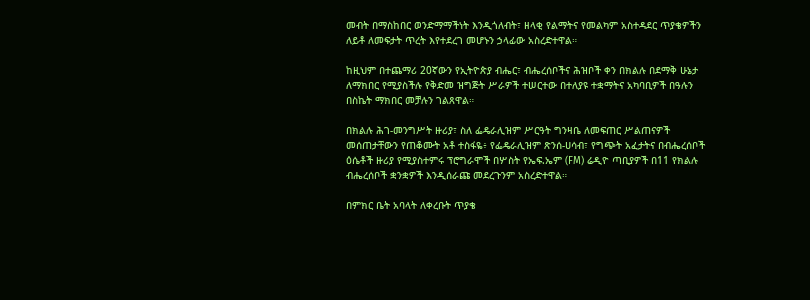መብት በማስከበር ወንድማማችነት እንዲጎለብት፣ ዘላቂ የልማትና የመልካም አስተዳደር ጥያቄዎችን ለይቶ ለመፍታት ጥረት እየተደረገ መሆኑን ኃላፊው አስረድተዋል።

ከዚህም በተጨማሪ 20ኛውን የኢትዮጵያ ብሔር፣ ብሔረሰቦችና ሕዝቦች ቀን በክልሉ በደማቅ ሁኔታ ለማክበር የሚያስችሉ የቅድመ ዝግጅት ሥራዎች ተሠርተው በተለያዩ ተቋማትና አካባቢዎች በዓሉን በስኬት ማክበር መቻሉን ገልጸዋል።

በክልሉ ሕገ-መንግሥት ዙሪያ፣ ስለ ፌዴራሊዝም ሥርዓት ግንዛቤ ለመፍጠር ሥልጠናዎች መሰጠታቸውን የጠቆሙት አቶ ተስፋዬ፥ የፌዴራሊዝም ጽንሰ-ሀሳብ፣ የግጭት አፈታትና በብሔረሰቦች ዕሴቶች ዙሪያ የሚያስተምሩ ፕሮግራሞች በሦስት የኤፍ.ኤም (FM) ሬዲዮ ጣቢያዎች በ11 የክልሉ ብሔረሰቦች ቋንቋዎች እንዲሰራጩ መደረጉንም አስረድተዋል።

በምክር ቤት አባላት ለቀረቡት ጥያቄ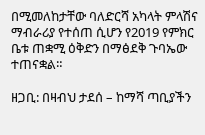በሚመለከታቸው ባለድርሻ አካላት ምላሽና ማብራሪያ የተሰጠ ሲሆን የ2019 የምክር ቤቱ ጠቋሚ ዕቅድን በማፅደቅ ጉባኤው ተጠናቋል።

ዘጋቢ: በዛብህ ታደሰ – ከማሻ ጣቢያችን